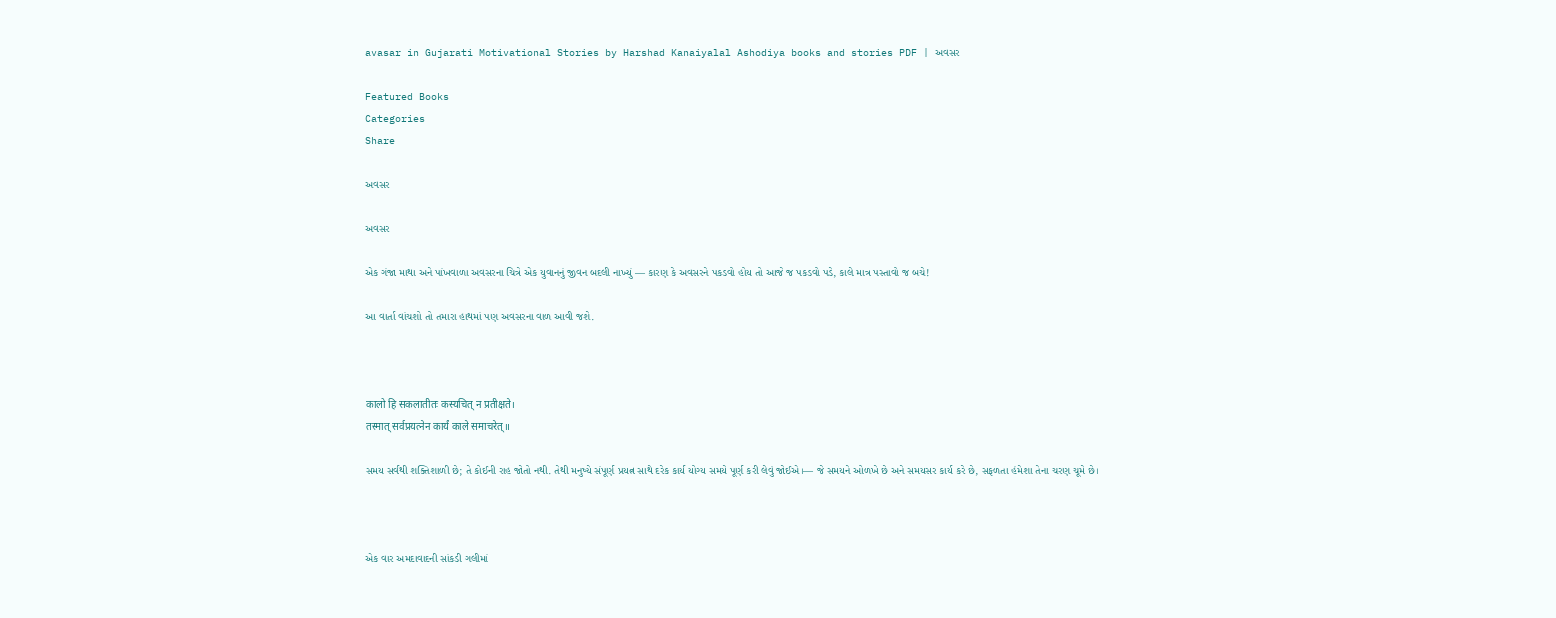avasar in Gujarati Motivational Stories by Harshad Kanaiyalal Ashodiya books and stories PDF | અવસર

Featured Books
Categories
Share

અવસર

અવસર

એક ગંજા માથા અને પાંખવાળા અવસરના ચિત્રે એક યુવાનનું જીવન બદલી નાખ્યું — કારણ કે અવસરને પકડવો હોય તો આજે જ પકડવો પડે, કાલે માત્ર પસ્તાવો જ બચે!

આ વાર્તા વાંચશો તો તમારા હાથમાં પણ અવસરના વાળ આવી જશે.



कालो हि सकलातीतः कस्यचित् न प्रतीक्षते।
तस्मात् सर्वप्रयत्नेन कार्यं काले समाचरेत्॥

સમય સર્વથી શક્તિશાળી છે; તે કોઈની રાહ જોતો નથી. તેથી મનુષ્યે સંપૂર્ણ પ્રયત્ન સાથે દરેક કાર્ય યોગ્ય સમયે પૂર્ણ કરી લેવું જોઈએ।— જે સમયને ઓળખે છે અને સમયસર કાર્ય કરે છે, સફળતા હંમેશા તેના ચરણ ચૂમે છે।



એક વાર અમદાવાદની સાંકડી ગલીમાં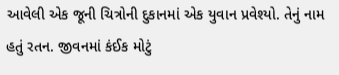આવેલી એક જૂની ચિત્રોની દુકાનમાં એક યુવાન પ્રવેશ્યો. તેનું નામ હતું રતન. જીવનમાં કંઈક મોટું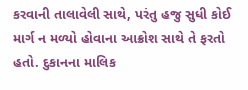કરવાની તાલાવેલી સાથે, પરંતુ હજુ સુધી કોઈ માર્ગ ન મળ્યો હોવાના આક્રોશ સાથે તે ફરતો હતો. દુકાનના માલિક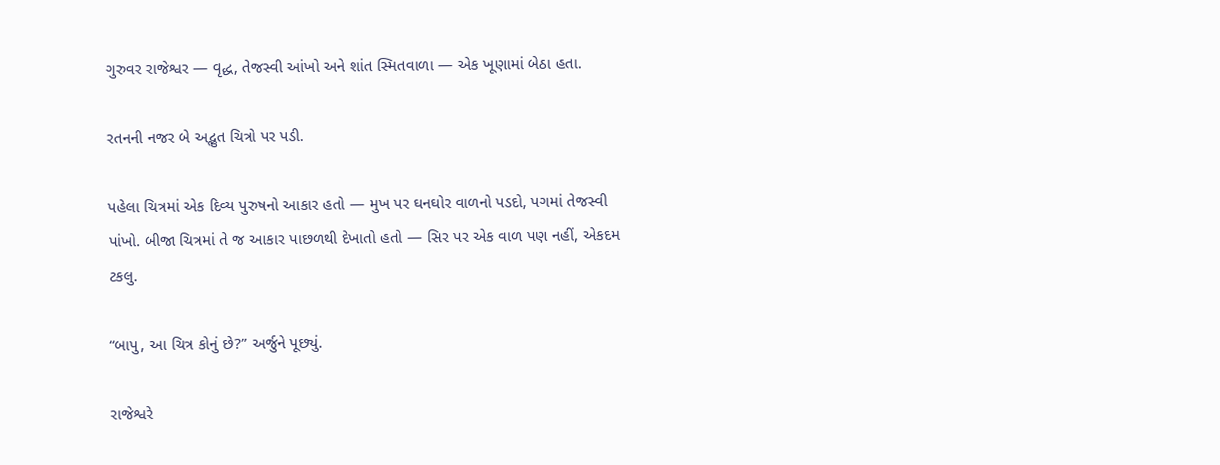ગુરુવર રાજેશ્વર — વૃદ્ધ, તેજસ્વી આંખો અને શાંત સ્મિતવાળા — એક ખૂણામાં બેઠા હતા.

રતનની નજર બે અદ્ભુત ચિત્રો પર પડી.

પહેલા ચિત્રમાં એક દિવ્ય પુરુષનો આકાર હતો — મુખ પર ઘનઘોર વાળનો પડદો, પગમાં તેજસ્વી પાંખો. બીજા ચિત્રમાં તે જ આકાર પાછળથી દેખાતો હતો — સિર પર એક વાળ પણ નહીં, એકદમ ટકલુ.

“બાપુ, આ ચિત્ર કોનું છે?” અર્જુને પૂછ્યું.

રાજેશ્વરે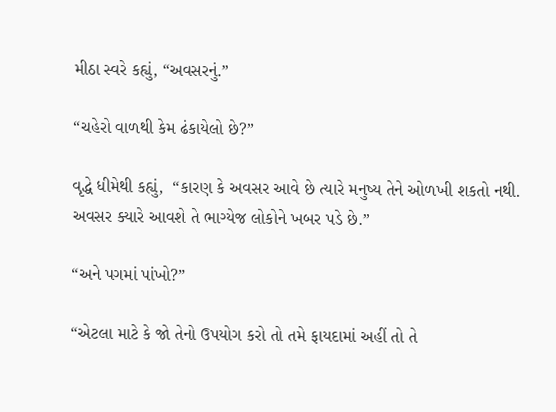મીઠા સ્વરે કહ્યું, “અવસરનું.”

“ચહેરો વાળથી કેમ ઢંકાયેલો છે?”

વૃદ્ધે ધીમેથી કહ્યું,  “કારણ કે અવસર આવે છે ત્યારે મનુષ્ય તેને ઓળખી શકતો નથી. અવસર ક્યારે આવશે તે ભાગ્યેજ લોકોને ખબર પડે છે.”

“અને પગમાં પાંખો?”

“એટલા માટે કે જો તેનો ઉપયોગ કરો તો તમે ફાયદામાં અહીં તો તે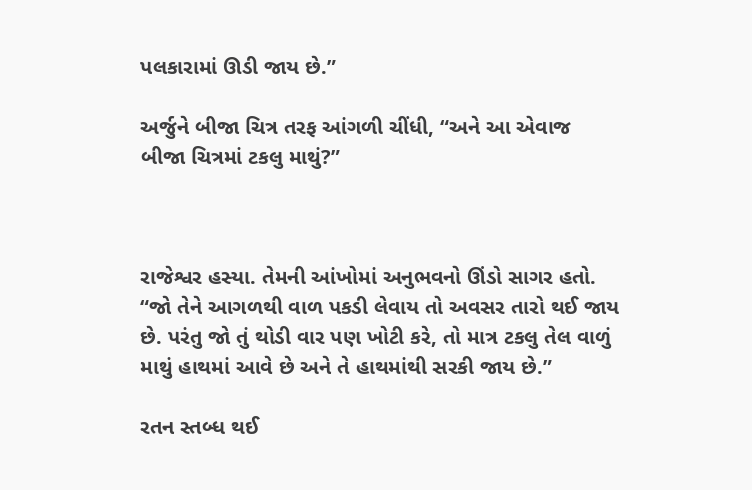પલકારામાં ઊડી જાય છે.”

અર્જુને બીજા ચિત્ર તરફ આંગળી ચીંધી, “અને આ એવાજ બીજા ચિત્રમાં ટકલુ માથું?”



રાજેશ્વર હસ્યા. તેમની આંખોમાં અનુભવનો ઊંડો સાગર હતો. “જો તેને આગળથી વાળ પકડી લેવાય તો અવસર તારો થઈ જાય છે. પરંતુ જો તું થોડી વાર પણ ખોટી કરે, તો માત્ર ટકલુ તેલ વાળું માથું હાથમાં આવે છે અને તે હાથમાંથી સરકી જાય છે.”

રતન સ્તબ્ધ થઈ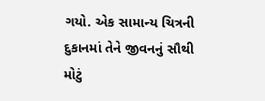ગયો. એક સામાન્ય ચિત્રની દુકાનમાં તેને જીવનનું સૌથી મોટું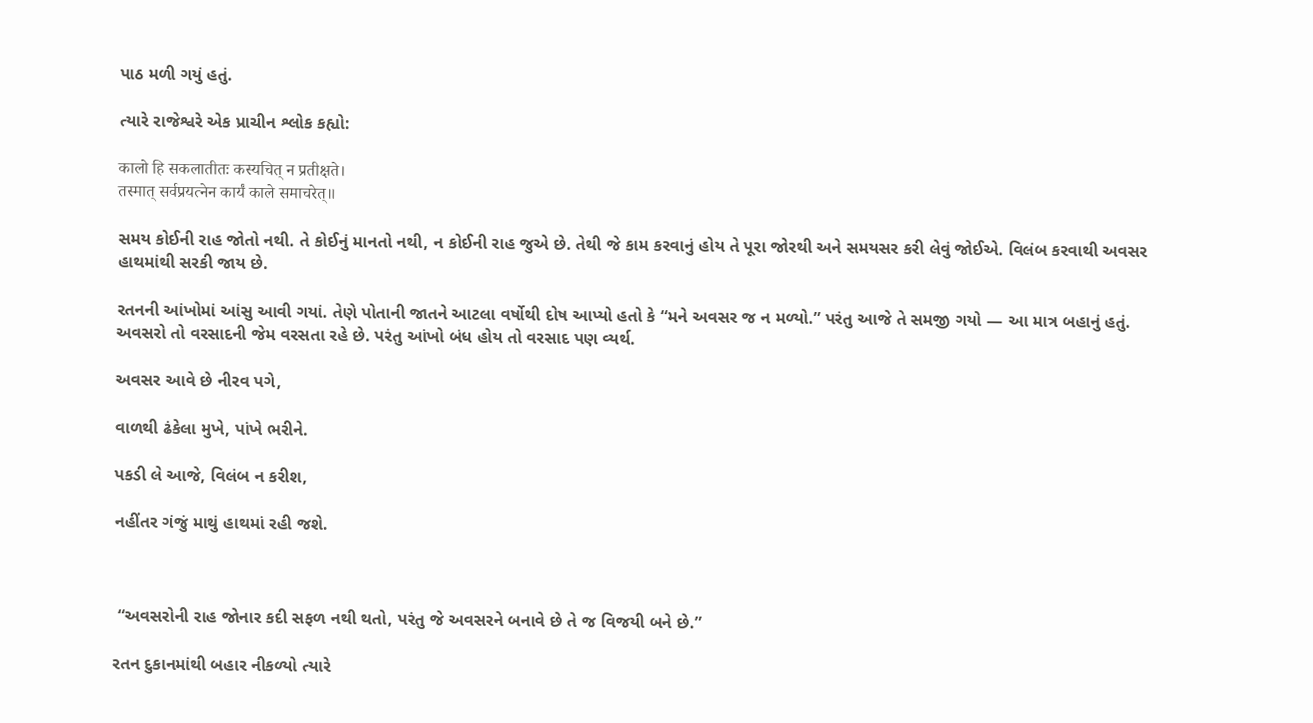પાઠ મળી ગયું હતું.

ત્યારે રાજેશ્વરે એક પ્રાચીન શ્લોક કહ્યો:

कालो हि सकलातीतः कस्यचित् न प्रतीक्षते।
तस्मात् सर्वप्रयत्नेन कार्यं काले समाचरेत्॥

સમય કોઈની રાહ જોતો નથી. તે કોઈનું માનતો નથી, ન કોઈની રાહ જુએ છે. તેથી જે કામ કરવાનું હોય તે પૂરા જોરથી અને સમયસર કરી લેવું જોઈએ. વિલંબ કરવાથી અવસર હાથમાંથી સરકી જાય છે.

રતનની આંખોમાં આંસુ આવી ગયાં. તેણે પોતાની જાતને આટલા વર્ષોથી દોષ આપ્યો હતો કે “મને અવસર જ ન મળ્યો.” પરંતુ આજે તે સમજી ગયો — આ માત્ર બહાનું હતું. અવસરો તો વરસાદની જેમ વરસતા રહે છે. પરંતુ આંખો બંધ હોય તો વરસાદ પણ વ્યર્થ.

અવસર આવે છે નીરવ પગે,

વાળથી ઢંકેલા મુખે, પાંખે ભરીને.

પકડી લે આજે, વિલંબ ન કરીશ,

નહીંતર ગંજું માથું હાથમાં રહી જશે.



 “અવસરોની રાહ જોનાર કદી સફળ નથી થતો, પરંતુ જે અવસરને બનાવે છે તે જ વિજયી બને છે.”

રતન દુકાનમાંથી બહાર નીકળ્યો ત્યારે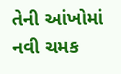તેની આંખોમાં નવી ચમક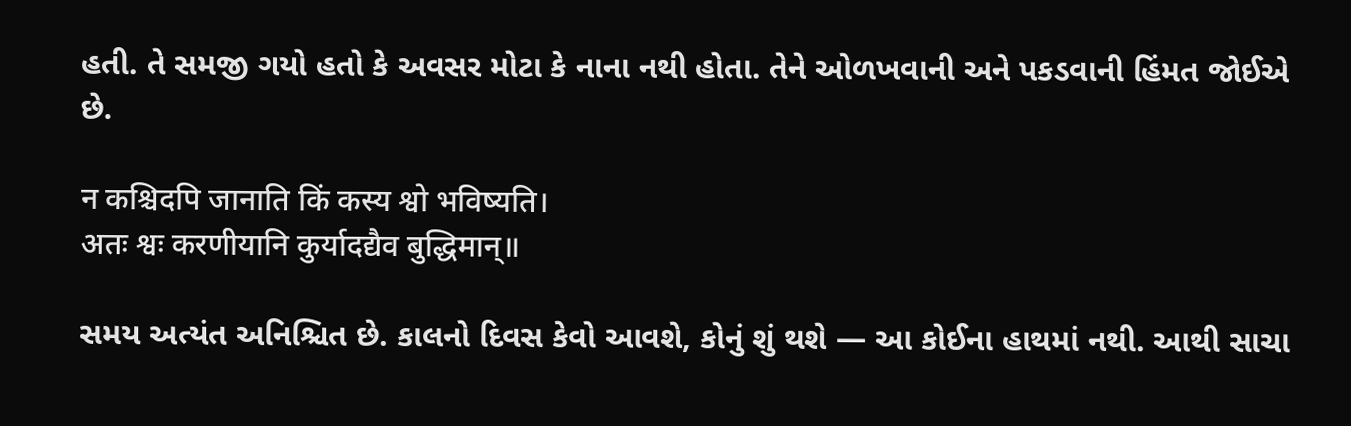હતી. તે સમજી ગયો હતો કે અવસર મોટા કે નાના નથી હોતા. તેને ઓળખવાની અને પકડવાની હિંમત જોઈએ છે.

न कश्चिदपि जानाति किं कस्य श्वो भविष्यति।
अतः श्वः करणीयानि कुर्यादद्यैव बुद्धिमान्॥

સમય અત્યંત અનિશ્ચિત છે. કાલનો દિવસ કેવો આવશે, કોનું શું થશે — આ કોઈના હાથમાં નથી. આથી સાચા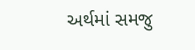અર્થમાં સમજુ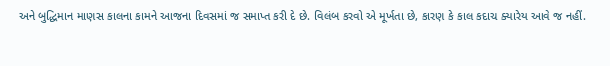અને બુદ્ધિમાન માણસ કાલના કામને આજના દિવસમાં જ સમાપ્ત કરી દે છે. વિલંબ કરવો એ મૂર્ખતા છે, કારણ કે કાલ કદાચ ક્યારેય આવે જ નહીં.